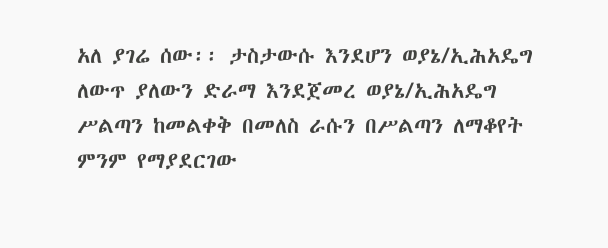አለ ያገሬ ሰው፡፡ ታስታውሱ እንደሆን ወያኔ/ኢሕአዴግ ለውጥ ያለውን ድራማ እንደጀመረ ወያኔ/ኢሕአዴግ ሥልጣን ከመልቀቅ በመለስ ራሱን በሥልጣን ለማቆየት ምንም የማያደርገው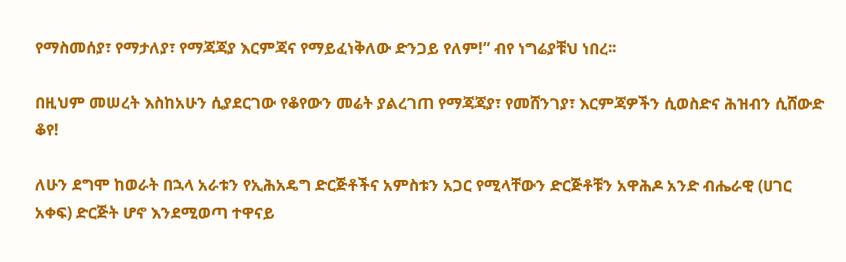የማስመሰያ፣ የማታለያ፣ የማጃጃያ እርምጃና የማይፈነቅለው ድንጋይ የለም!” ብየ ነግሬያቹህ ነበረ፡፡

በዚህም መሠረት እስከአሁን ሲያደርገው የቆየውን መሬት ያልረገጠ የማጃጃያ፣ የመሸንገያ፣ እርምጃዎችን ሲወስድና ሕዝብን ሲሸውድ ቆየ!

ለሁን ደግሞ ከወራት በኋላ አራቱን የኢሕአዴግ ድርጅቶችና አምስቱን አጋር የሚላቸውን ድርጅቶቹን አዋሕዶ አንድ ብሔራዊ (ሀገር አቀፍ) ድርጅት ሆኖ እንደሚወጣ ተዋናይ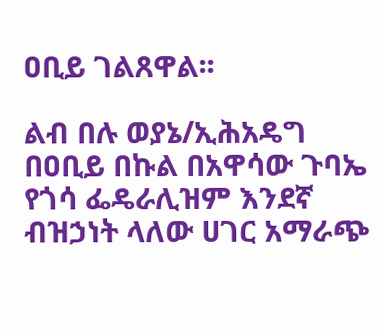ዐቢይ ገልጸዋል፡፡

ልብ በሉ ወያኔ/ኢሕአዴግ በዐቢይ በኩል በአዋሳው ጉባኤ የጎሳ ፌዴራሊዝም እንደኛ ብዝኃነት ላለው ሀገር አማራጭ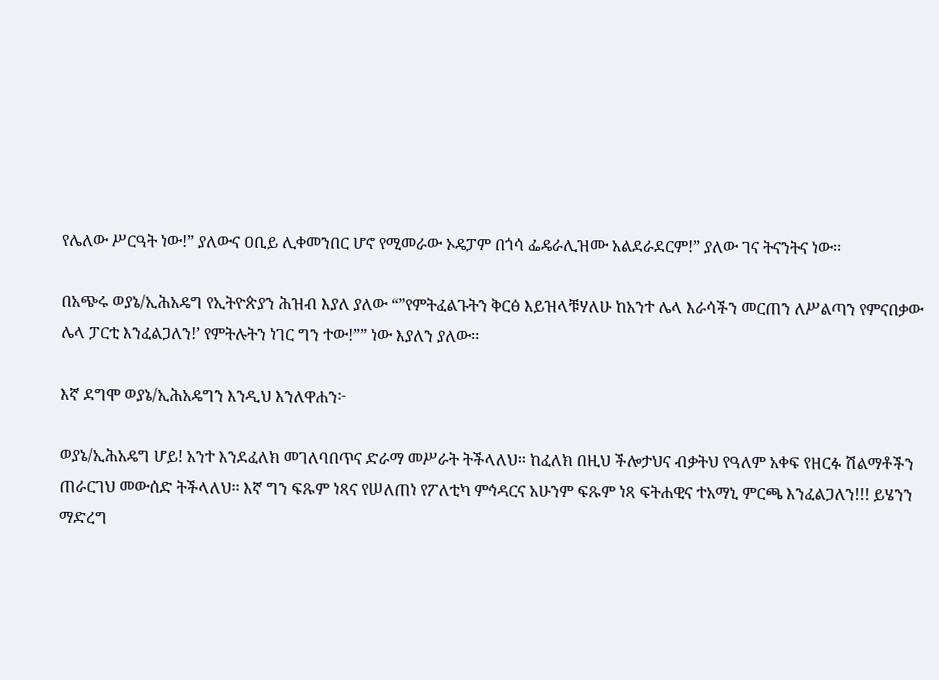የሌለው ሥርዓት ነው!” ያለውና ዐቢይ ሊቀመንበር ሆኖ የሚመራው ኦዴፓም በጎሳ ፌዴራሊዝሙ አልደራደርም!” ያለው ገና ትናንትና ነው፡፡

በአጭሩ ወያኔ/ኢሕአዴግ የኢትዮጵያን ሕዝብ እያለ ያለው “”የምትፈልጉትን ቅርፅ እይዝላቹሃለሁ ከአንተ ሌላ እራሳችን መርጠን ለሥልጣን የምናበቃው ሌላ ፓርቲ እንፈልጋለን!’ የምትሉትን ነገር ግን ተው!”” ነው እያለን ያለው፡፡

እኛ ደግሞ ወያኔ/ኢሕአዴግን እንዲህ እንለዋሐን፦

ወያኔ/ኢሕአዴግ ሆይ! አንተ እንደፈለክ መገለባበጥና ድራማ መሥራት ትችላለህ፡፡ ከፈለክ በዚህ ችሎታህና ብቃትህ የዓለም አቀፍ የዘርፉ ሽልማቶችን ጠራርገህ መውሰድ ትችላለህ፡፡ እኛ ግን ፍጹም ነጻና የሠለጠነ የፖለቲካ ምኅዳርና አሁንም ፍጹም ነጻ ፍትሐዊና ተአማኒ ምርጫ እንፈልጋለን!!! ይሄንን ማድረግ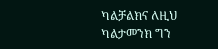ካልቻልክና ለዚህ ካልታመንክ ግን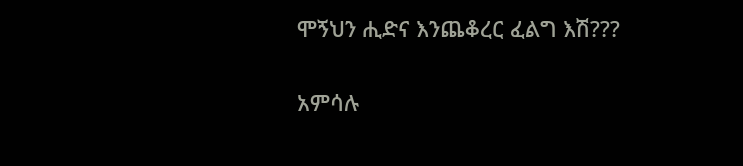ሞኝህን ሒድና እንጨቆረር ፈልግ እሽ???

አምሳሉ